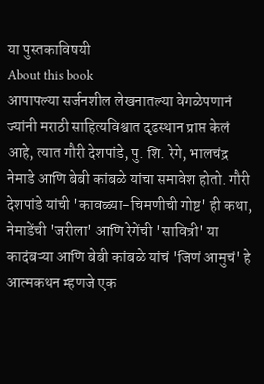या पुस्तकाविषयी
About this book
आपापल्या सर्जनशील लेखनातल्या वेगळेपणानं ज्यांनी मराठी साहित्यविश्वात दृढस्थान प्राप्त केलं आहे, त्यात गौरी देशपांडे, पु. शि. रेगे, भालचंद्र नेमाडे आणि बेबी कांबळे यांचा समावेश होतो. गौरी देशपांडे यांची 'कावळ्या-चिमणीची गोष्ट' ही कथा, नेमाडेंची 'जरीला' आणि रेगेंची 'सावित्री' या कादंबऱ्या आणि बेबी कांबळे यांचं 'जिणं आमुचं' हे आत्मकथन म्हणजे एक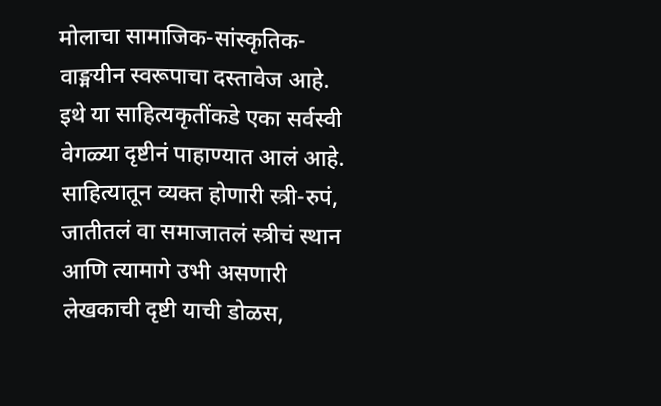मोलाचा सामाजिक-सांस्कृतिक-वाङ्मयीन स्वरूपाचा दस्तावेज आहे.
इथे या साहित्यकृतींकडे एका सर्वस्वी वेगळ्या दृष्टीनं पाहाण्यात आलं आहे. साहित्यातून व्यक्त होणारी स्त्री-रुपं, जातीतलं वा समाजातलं स्त्रीचं स्थान आणि त्यामागे उभी असणारी लेखकाची दृष्टी याची डोळस,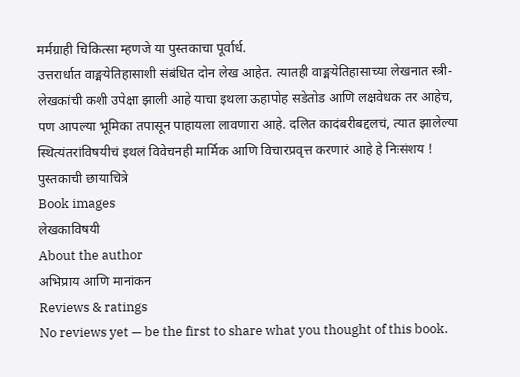मर्मग्राही चिकित्सा म्हणजे या पुस्तकाचा पूर्वार्ध.
उत्तरार्धात वाङ्मयेतिहासाशी संबंधित दोन लेख आहेत. त्यातही वाङ्मयेतिहासाच्या लेखनात स्त्री-लेखकांची कशी उपेक्षा झाली आहे याचा इथला ऊहापोह सडेतोड आणि लक्षवेधक तर आहेच, पण आपल्या भूमिका तपासून पाहायला लावणारा आहे. दलित कादंबरीबद्दलचं, त्यात झालेल्या स्थित्यंतरांविषयीचं इथलं विवेचनही मार्मिक आणि विचारप्रवृत्त करणारं आहे हे निःसंशय !
पुस्तकाची छायाचित्रे
Book images
लेखकाविषयी
About the author
अभिप्राय आणि मानांकन
Reviews & ratings
No reviews yet — be the first to share what you thought of this book.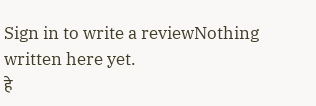Sign in to write a reviewNothing written here yet.
हे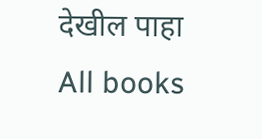देखील पाहा
All books